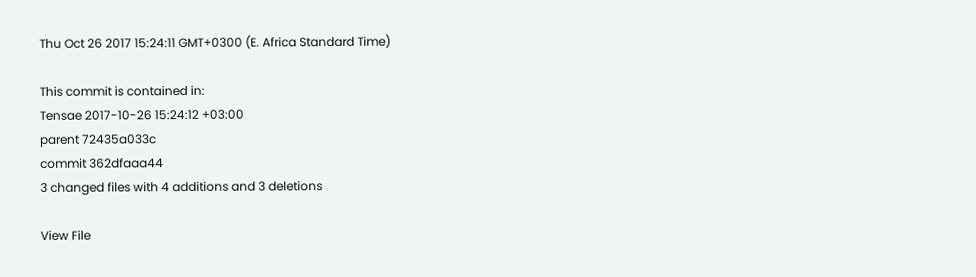Thu Oct 26 2017 15:24:11 GMT+0300 (E. Africa Standard Time)

This commit is contained in:
Tensae 2017-10-26 15:24:12 +03:00
parent 72435a033c
commit 362dfaaa44
3 changed files with 4 additions and 3 deletions

View File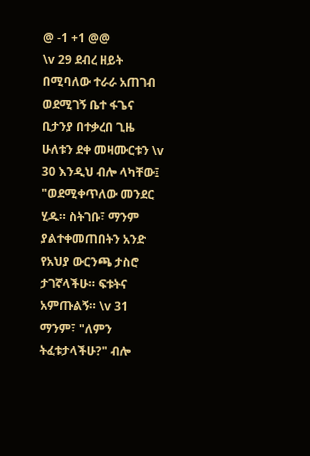@ -1 +1 @@
\v 29 ደብረ ዘይት በሚባለው ተራራ አጠገብ ወደሚገኝ ቤተ ፋጌና ቢታንያ በተቃረበ ጊዜ ሁለቱን ደቀ መዛሙርቱን \v 30 እንዲህ ብሎ ላካቸው፤ "ወደሚቀጥለው መንደር ሂዱ። ስትገቡ፣ ማንም ያልተቀመጠበትን አንድ የአህያ ውርንጫ ታስሮ ታገኛላችሁ። ፍቱትና አምጡልኝ። \v 31 ማንም፣ "ለምን ትፈቱታላችሁ?" ብሎ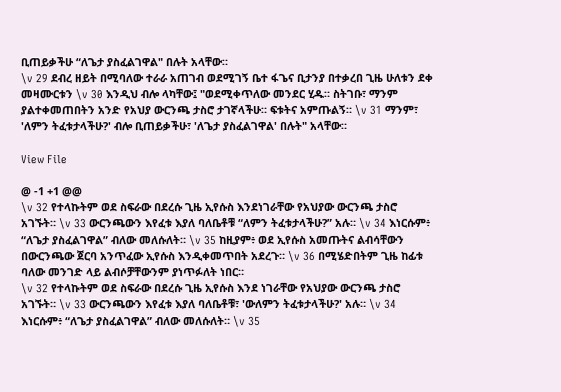ቢጠይቃችሁ “ለጌታ ያስፈልገዋል" በሉት አላቸው።
\v 29 ደብረ ዘይት በሚባለው ተራራ አጠገብ ወደሚገኝ ቤተ ፋጌና ቢታንያ በተቃረበ ጊዜ ሁለቱን ደቀ መዛሙርቱን \v 30 እንዲህ ብሎ ላካቸው፤ "ወደሚቀጥለው መንደር ሂዱ። ስትገቡ፣ ማንም ያልተቀመጠበትን አንድ የአህያ ውርንጫ ታስሮ ታገኛላችሁ። ፍቱትና አምጡልኝ። \v 31 ማንም፣ 'ለምን ትፈቱታላችሁ?' ብሎ ቢጠይቃችሁ፣ 'ለጌታ ያስፈልገዋል' በሉት" አላቸው።

View File

@ -1 +1 @@
\v 32 የተላኩትም ወደ ስፍራው በደረሱ ጊዜ ኢየሱስ እንደነገራቸው የአህያው ውርንጫ ታስሮ አገኙት። \v 33 ውርንጫውን እየፈቱ እያለ ባለቤቶቹ “ለምን ትፈቱታላችሁ?” አሉ። \v 34 እነርሱም፥ “ለጌታ ያስፈልገዋል” ብለው መለሱለት። \v 35 ከዚያም፥ ወደ ኢየሱስ አመጡትና ልብሳቸውን በውርንጫው ጀርባ አንጥፈው ኢየሱስ እንዲቀመጥበት አደረጉ። \v 36 በሚሄድበትም ጊዜ ከፊቱ ባለው መንገድ ላይ ልብሶቻቸውንም ያነጥፉለት ነበር።
\v 32 የተላኩትም ወደ ስፍራው በደረሱ ጊዜ ኢየሱስ እንደ ነገራቸው የአህያው ውርንጫ ታስሮ አገኙት። \v 33 ውርንጫውን እየፈቱ እያለ ባለቤቶቹ፣ 'ውለምን ትፈቱታላችሁ?' አሉ። \v 34 እነርሱም፥ “ለጌታ ያስፈልገዋል” ብለው መለሱለት። \v 35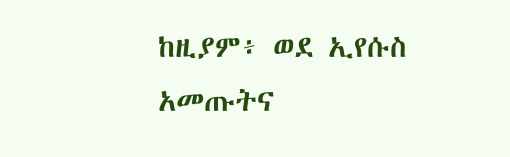ከዚያም፥ ወደ ኢየሱስ አመጡትና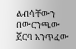ልብሳቸውን በውርንጫው ጀርባ አንጥፈው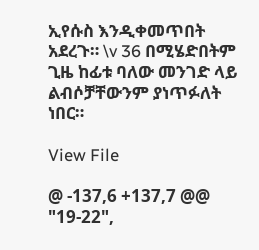ኢየሱስ እንዲቀመጥበት አደረጉ። \v 36 በሚሄድበትም ጊዜ ከፊቱ ባለው መንገድ ላይ ልብሶቻቸውንም ያነጥፉለት ነበር።

View File

@ -137,6 +137,7 @@
"19-22",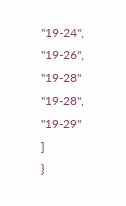"19-24",
"19-26",
"19-28"
"19-28",
"19-29"
]
}